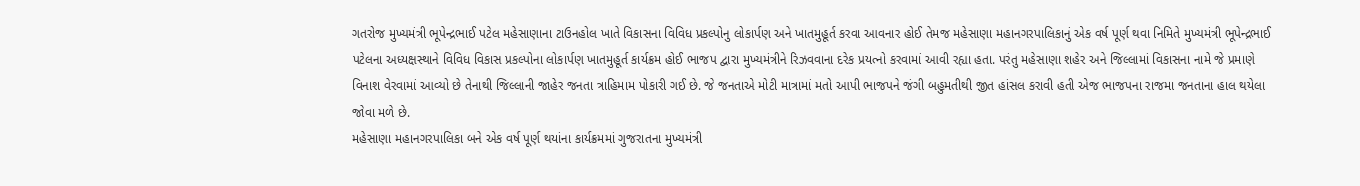ગતરોજ મુખ્યમંત્રી ભૂપેન્દ્રભાઈ પટેલ મહેસાણાના ટાઉનહોલ ખાતે વિકાસના વિવિધ પ્રકલ્પોનુ લોકાર્પણ અને ખાતમુહૂર્ત કરવા આવનાર હોઈ તેમજ મહેસાણા મહાનગરપાલિકાનું એક વર્ષ પૂર્ણ થવા નિમિતે મુખ્યમંત્રી ભૂપેન્દ્રભાઈ પટેલના અધ્યક્ષસ્થાને વિવિધ વિકાસ પ્રકલ્પોના લોકાર્પણ ખાતમુહૂર્ત કાર્યક્રમ હોઈ ભાજપ દ્વારા મુખ્યમંત્રીને રિઝવવાના દરેક પ્રયત્નો કરવામાં આવી રહ્યા હતા. પરંતુ મહેસાણા શહેર અને જિલ્લામાં વિકાસના નામે જે પ્રમાણે વિનાશ વેરવામાં આવ્યો છે તેનાથી જિલ્લાની જાહેર જનતા ત્રાહિમામ પોકારી ગઈ છે. જે જનતાએ મોટી માત્રામાં મતો આપી ભાજપને જંગી બહુમતીથી જીત હાંસલ કરાવી હતી એજ ભાજપના રાજમા જનતાના હાલ થયેલા જોવા મળે છે.
મહેસાણા મહાનગરપાલિકા બને એક વર્ષ પૂર્ણ થયાંના કાર્યક્રમમાં ગુજરાતના મુખ્યમંત્રી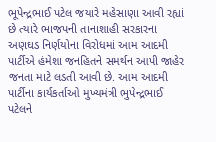ભૂપેન્દ્રભાઈ પટેલ જયારે મહેસાણા આવી રહ્યાં છે ત્યારે ભાજપની તાનાશાહી સરકારના અણઘડ નિર્ણયોના વિરોધમાં આમ આદમી પાર્ટીએ હંમેશા જનહિતને સમર્થન આપી જાહેર જનતા માટે લડતી આવી છે. આમ આદમી પાર્ટીના કાર્યકર્તાઓ મુખ્યમંત્રી ભુપેન્દ્રભાઈ પટેલને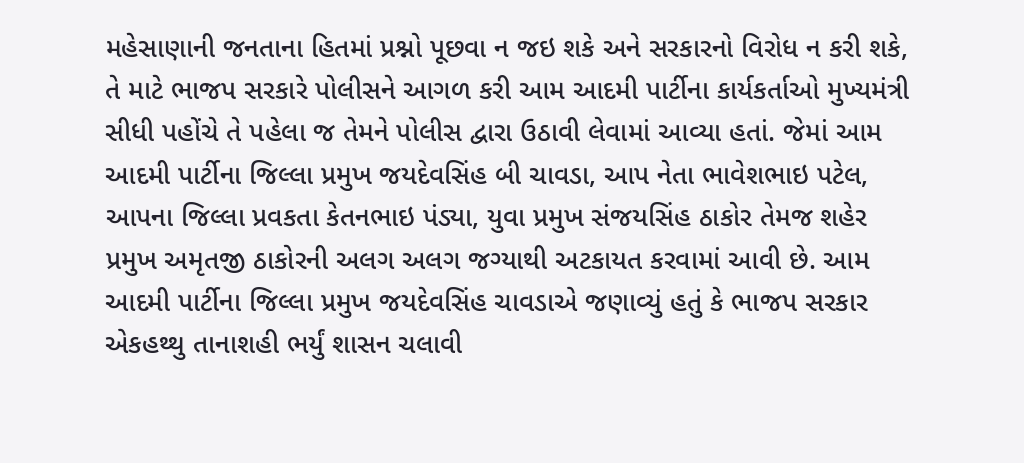મહેસાણાની જનતાના હિતમાં પ્રશ્નો પૂછવા ન જઇ શકે અને સરકારનો વિરોધ ન કરી શકે, તે માટે ભાજપ સરકારે પોલીસને આગળ કરી આમ આદમી પાર્ટીના કાર્યકર્તાઓ મુખ્યમંત્રી સીધી પહોંચે તે પહેલા જ તેમને પોલીસ દ્વારા ઉઠાવી લેવામાં આવ્યા હતાં. જેમાં આમ આદમી પાર્ટીના જિલ્લા પ્રમુખ જયદેવસિંહ બી ચાવડા, આપ નેતા ભાવેશભાઇ પટેલ, આપના જિલ્લા પ્રવકતા કેતનભાઇ પંડ્યા, યુવા પ્રમુખ સંજયસિંહ ઠાકોર તેમજ શહેર પ્રમુખ અમૃતજી ઠાકોરની અલગ અલગ જગ્યાથી અટકાયત કરવામાં આવી છે. આમ આદમી પાર્ટીના જિલ્લા પ્રમુખ જયદેવસિંહ ચાવડાએ જણાવ્યું હતું કે ભાજપ સરકાર એકહથ્થુ તાનાશહી ભર્યું શાસન ચલાવી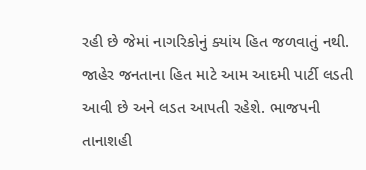રહી છે જેમાં નાગરિકોનું ક્યાંય હિત જળવાતું નથી. જાહેર જનતાના હિત માટે આમ આદમી પાર્ટી લડતી આવી છે અને લડત આપતી રહેશે. ભાજપની તાનાશહી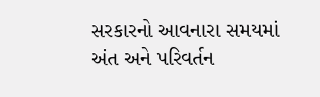સરકારનો આવનારા સમયમાં અંત અને પરિવર્તન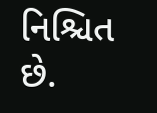નિશ્ચિત છે.